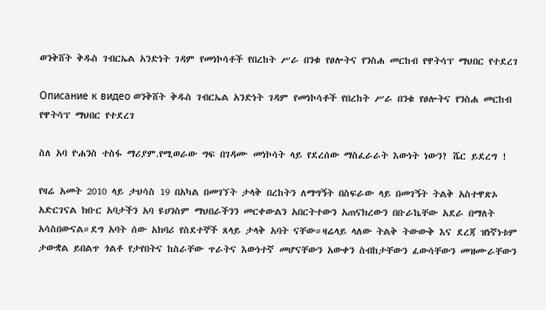ወንቅሸት ቅዱስ ገብርኤል አንድነት ገዳም የመነኮሳቶች የበረከት ሥራ በንቁ የፀሎትና የንስሐ መርከብ የዋትሳፕ ማህበር የተደረገ

Описание к видео ወንቅሸት ቅዱስ ገብርኤል አንድነት ገዳም የመነኮሳቶች የበረከት ሥራ በንቁ የፀሎትና የንስሐ መርከብ የዋትሳፕ ማህበር የተደረገ

ስለ አባ ዮሐንስ ተስፋ ማሪያም.የሚወራው ግፍ በገዳሙ መነኮሳት ላይ የደረሰው ማስፈራራት እውነት ነውን? ሼር ይደረግ !

የዛሬ አመት 2010 ላይ ታህሳስ 19 በአካል በመገኘት ታላቅ በረከትን ለማግኝት በስፍራው ላይ በመገኝት ትልቅ አስተዋጽኦ አድርገናል ክቡር አባታችን አባ ዩሀንስም ማህበራችንን መርቀውልን አበርትተውን አጠናክረውን በቡራኬቸው አደራ በማለት አሳስበውናል።ደግ አባት ሰው አክባሪ የስደተኞች ጸላይ ታላቅ አባት ናቸው።ዛሬላይ ላለው ትልቅ ትውውቅ እና ደረጃ ዝነኛነቱም ታውቋል ይበልጥ ጎልቶ የታየበትና ከስራቸው ጥራትና እውነተኛ መሆናቸውን አውቀን ስብከታቸውን ፈውሳቸውን መዝሙራቸውን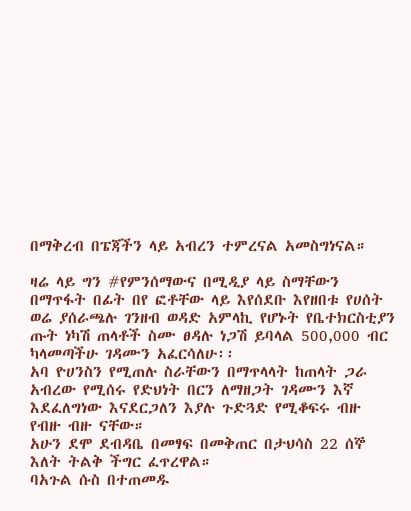በማቅረብ በፔጃችን ላይ አብረን ተምረናል አመስግነናል።

ዛሬ ላይ ግን #የምንሰማውና በሚዲያ ላይ ስማቸውን በማጥፋት በፊት በየ ፎቶቸው ላይ እየሰደቡ እየዘበቱ የሀሰት ወሬ ያሰራጫሉ ገንዘብ ወዳድ አምላኪ የሆኑት የቤተክርስቲያን ጡት ነካሽ ጠላቶች ስሙ ፀዳሉ ነጋሽ ይባላል 500,000 ብር ካላመጣችሁ ገዳሙን አፈርሳለሁ፡፡
አባ ዮሀንስን የሚጠሉ ስራቸውን በማጥላላት ከጠላት ጋራ አብረው የሚሰሩ የድህነት በርን ለማዘጋት ገዳሙን እኛ እደፈለግነው እናደርጋለን እያሉ ጉድጓድ የሚቆፍሩ ብዙ የብዙ ብዙ ናቸው።
አሁን ደሞ ደብዳቤ በመፃፍ በመቅጠር በታህሳስ 22 ሰኞ እለት ትልቅ ችግር ፈጥረዋል።
ባአጉል ሱስ በተጠመዱ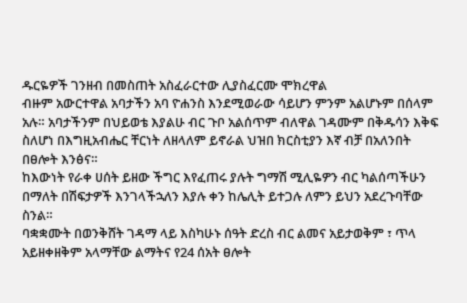ዱርዬዎች ገንዘብ በመስጠት አስፈራርተው ሊያስፈርሙ ሞክረዋል
ብዙም አውርተዋል አባታችን አባ ዮሐንስ እንደሚወራው ሳይሆን ምንም አልሆኑም በሰላም አሉ። አባታችንም በህይወቴ እያልሁ ብር ጉቦ አልሰጥም ብለዋል ገዳሙም በቅዱሳን እቅፍ ስለሆነ በእግዚአብሔር ቸርነት ለዘላለም ይኖራል ህዝበ ክርስቲያን እኛ ብቻ በአለንበት በፀሎት እንፅና።
ከእውነት የራቀ ሀሰት ይዘው ችግር እየፈጠሩ ያሉት ግማሽ ሚሊዬዎን ብር ካልሰጣችሁን በማለት በሽፍታዎች እንገላችኋለን እያሉ ቀን ከሌሊት ይተጋሉ ለምን ይህን አደረጉባቸው ስንል።
ባቋቋሙት በወንቅሸት ገዳማ ላይ እስካሁኑ ሰዓት ድረስ ብር ልመና አይታወቅም ፣ ጥላ አይዘቀዘቅም አላማቸው ልማትና የ24 ሰአት ፀሎት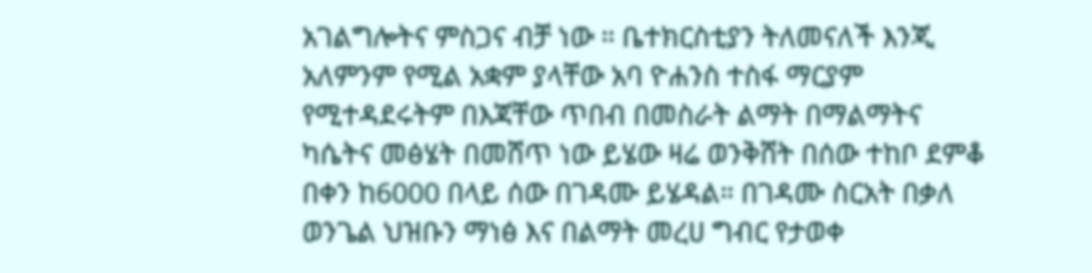አገልግሎትና ምስጋና ብቻ ነው ። ቤተክርስቲያን ትለመናለች እንጂ አለምንም የሚል አቋም ያላቸው አባ ዮሐንስ ተስፋ ማርያም የሚተዳደሩትም በእጃቸው ጥበብ በመስራት ልማት በማልማትና ካሴትና መፅሄት በመሸጥ ነው ይሄው ዛሬ ወንቅሸት በሰው ተከቦ ደምቆ በቀን ከ6000 በላይ ሰው በገዳሙ ይሄዳል። በገዳሙ ስርአት በቃለ ወንጌል ህዝቡን ማነፅ እና በልማት መረሀ ግብር የታወቀ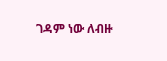ገዳም ነው ለብዙ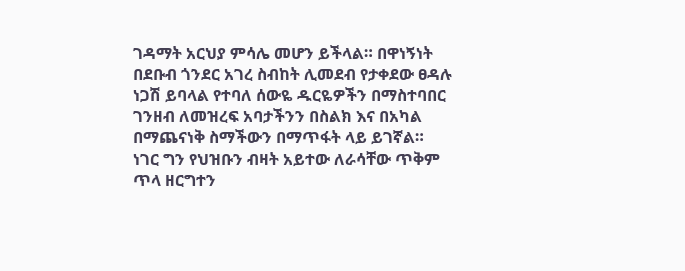ገዳማት አርህያ ምሳሌ መሆን ይችላል። በዋነኝነት በደቡብ ጎንደር አገረ ስብከት ሊመደብ የታቀደው ፀዳሉ ነጋሽ ይባላል የተባለ ሰውዬ ዱርዬዎችን በማስተባበር ገንዘብ ለመዝረፍ አባታችንን በስልክ እና በአካል በማጨናነቅ ስማችውን በማጥፋት ላይ ይገኛል።
ነገር ግን የህዝቡን ብዛት አይተው ለራሳቸው ጥቅም ጥላ ዘርግተን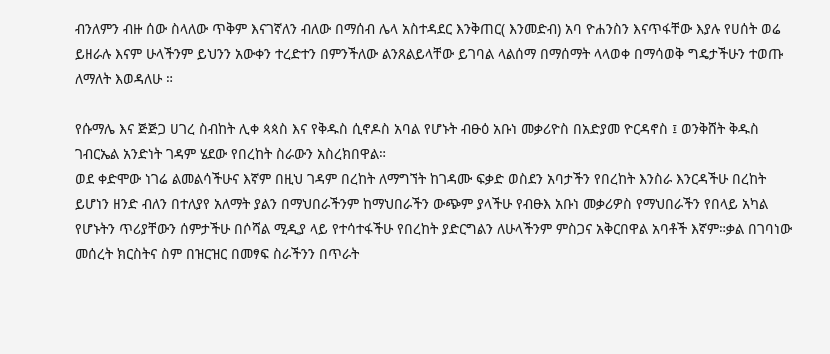ብንለምን ብዙ ሰው ስላለው ጥቅም እናገኛለን ብለው በማሰብ ሌላ አስተዳደር እንቅጠር( እንመድብ) አባ ዮሐንስን እናጥፋቸው እያሉ የሀሰት ወሬ ይዘራሉ እናም ሁላችንም ይህንን አውቀን ተረድተን በምንችለው ልንጸልይላቸው ይገባል ላልሰማ በማሰማት ላላወቀ በማሳወቅ ግዴታችሁን ተወጡ ለማለት እወዳለሁ ።

የሱማሌ እና ጅጅጋ ሀገረ ስብከት ሊቀ ጳጳስ እና የቅዱስ ሲኖዶስ አባል የሆኑት ብፁዕ አቡነ መቃሪዮስ በአድያመ ዮርዳኖስ ፤ ወንቅሸት ቅዱስ ገብርኤል አንድነት ገዳም ሄደው የበረከት ስራውን አስረክበዋል።
ወደ ቀድሞው ነገሬ ልመልሳችሁና እኛም በዚህ ገዳም በረከት ለማግኘት ከገዳሙ ፍቃድ ወስደን አባታችን የበረከት እንስራ እንርዳችሁ በረከት ይሆነን ዘንድ ብለን በተለያየ አለማት ያልን በማህበራችንም ከማህበራችን ውጭም ያላችሁ የብፁእ አቡነ መቃሪዎስ የማህበራችን የበላይ አካል የሆኑትን ጥሪያቸውን ሰምታችሁ በሶሻል ሚዲያ ላይ የተሳተፋችሁ የበረከት ያድርግልን ለሁላችንም ምስጋና አቅርበዋል አባቶች እኛም።ቃል በገባነው መሰረት ክርስትና ስም በዝርዝር በመፃፍ ስራችንን በጥራት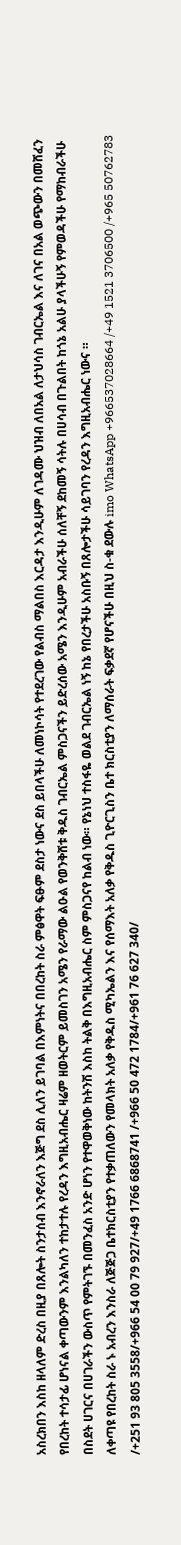አስረክበን እስከ ዘላለም ድረስ በዚያ በጸሎት ስንታሰብ እንኖራለን እጅግ ደስ ሊለን ይገባል በእምነትና በበረከት ስራ ምፅዋት ፍፁም ደስታ ነውና ደስ ይበላችሁ ለመነኮሳት የተደረገው የልብስ ማልበስ እርዳታ እንዲሁም ለገዳሙ ህዝብ ለበአል ለታህሳስ ገብርኤል እና ለገና በአል ወጭውን በመሸፈን የበረከት ተሳታፊ ሆነናል ቀጣውንም እንልካለን ተከታተሉ የረዳን እግዚአብሔር ዛሬም ዘወትርም ይመስገን አሜን የራማው ልዑል የወንቅሸቱ ቅዱስ ገብርኤል ምስጋናችን ይድረሰው አሜን እንዲሁም አብራችሁ ሰለቸኝ ደከመኝ ሳትሉ በሀሳብ በጉልበት ከጎኔ አልሁ ያላችሁኝ የምወዳችሁ የማከብራችሁ በስደት ሀገርና በሀገራችን ውስጥ የምትገኙ በመንፈስ አንድ ሆነን የተዋወቅነው ከትንሽ እስከ ትልቅ በእግዚአብሔር ስም ምስጋናየ ከልብ ነው። የኔነህ ተስፋዬ ወልደ ገብርኤል ነኝ ከኔ የበረታችሁ አስቡኝ በጸሎታችሁ ሳይገባን የረዳን እግዚአብሔር ነውና ።
ለቀጣዩ የበረከት ስራ ኑ አብረን እንስራ ለጅጅጋ ቤተክርስቲያን የተቃጠለውን የመላክት አለቃ የቅዱስ ሚካኤልን እና የሰማእት አለቃ የቅዱስ ጊዮርጊስን ቤተ ክርስቲያን ለማሰራት ፍቃደኛ የሆናችሁ በዚህ ስ-ቁ ደውሉ imo WhatsApp +966537028664 /+49 1521 3706500 /+965 50762783 /+251 93 805 3558/+966 54 00 79 927/+49 1766 6868741 /+966 50 472 1784/+961 76 627 340/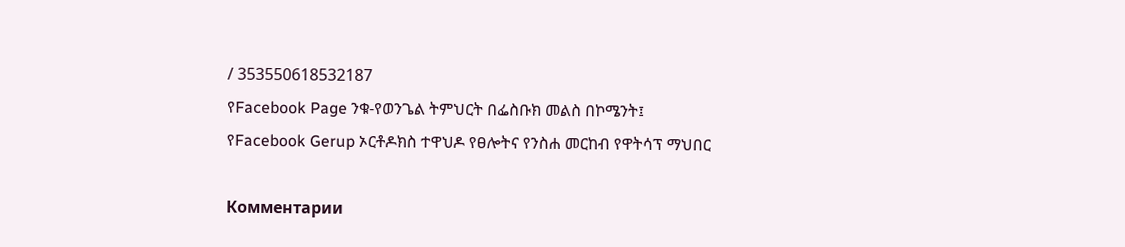/ 353550618532187
የFacebook Page ንቁ-የወንጌል ትምህርት በፌስቡክ መልስ በኮሜንት፤
የFacebook Gerup ኦርቶዶክስ ተዋህዶ የፀሎትና የንስሐ መርከብ የዋትሳፕ ማህበር

Комментарии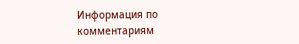Информация по комментариям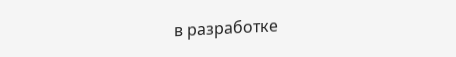в разработке